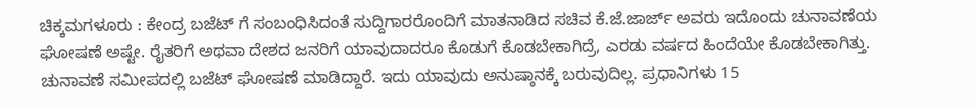ಚಿಕ್ಕಮಗಳೂರು : ಕೇಂದ್ರ ಬಜೆಟ್ ಗೆ ಸಂಬಂಧಿಸಿದಂತೆ ಸುದ್ದಿಗಾರರೊಂದಿಗೆ ಮಾತನಾಡಿದ ಸಚಿವ ಕೆ.ಜೆ.ಜಾರ್ಜ್ ಅವರು ಇದೊಂದು ಚುನಾವಣೆಯ ಘೋಷಣೆ ಅಷ್ಟೇ. ರೈತರಿಗೆ ಅಥವಾ ದೇಶದ ಜನರಿಗೆ ಯಾವುದಾದರೂ ಕೊಡುಗೆ ಕೊಡಬೇಕಾಗಿದ್ರೆ, ಎರಡು ವರ್ಷದ ಹಿಂದೆಯೇ ಕೊಡಬೇಕಾಗಿತ್ತು. ಚುನಾವಣೆ ಸಮೀಪದಲ್ಲಿ ಬಜೆಟ್ ಘೋಷಣೆ ಮಾಡಿದ್ದಾರೆ. ಇದು ಯಾವುದು ಅನುಷ್ಠಾನಕ್ಕೆ ಬರುವುದಿಲ್ಲ. ಪ್ರಧಾನಿಗಳು 15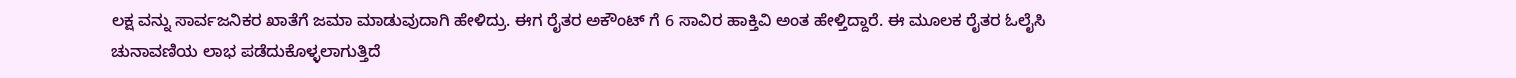ಲಕ್ಷ ವನ್ನು ಸಾರ್ವಜನಿಕರ ಖಾತೆಗೆ ಜಮಾ ಮಾಡುವುದಾಗಿ ಹೇಳಿದ್ರು. ಈಗ ರೈತರ ಅಕೌಂಟ್ ಗೆ 6 ಸಾವಿರ ಹಾಕ್ತಿವಿ ಅಂತ ಹೇಳ್ತಿದ್ದಾರೆ. ಈ ಮೂಲಕ ರೈತರ ಓಲೈಸಿ ಚುನಾವಣಿಯ ಲಾಭ ಪಡೆದುಕೊಳ್ಳಲಾಗುತ್ತಿದೆ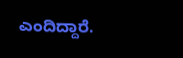ಎಂದಿದ್ದಾರೆ.